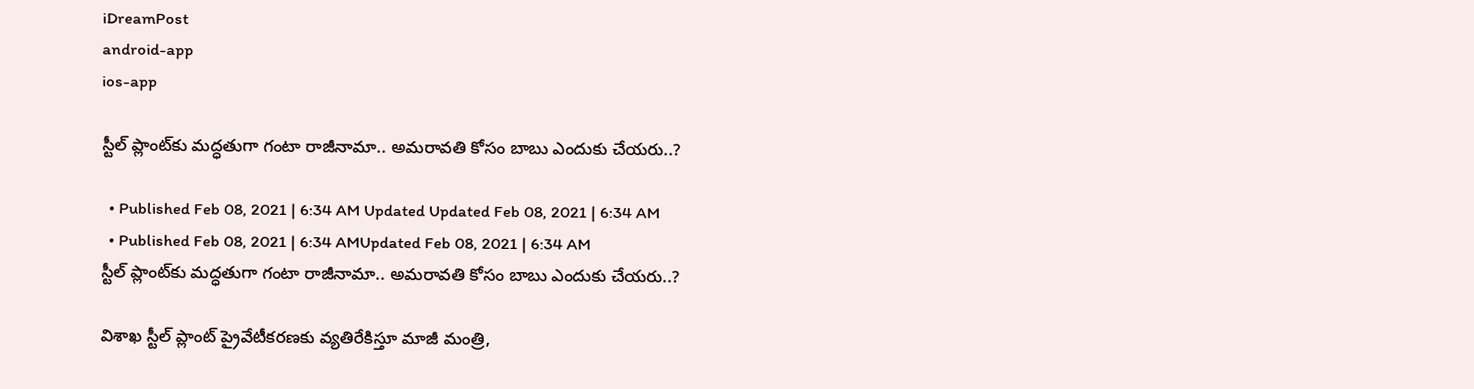iDreamPost
android-app
ios-app

స్టీల్‌ ప్లాంట్‌కు మద్ధతుగా గంటా రాజీనామా.. అమరావతి కోసం బాబు ఎందుకు చేయరు..?

  • Published Feb 08, 2021 | 6:34 AM Updated Updated Feb 08, 2021 | 6:34 AM
  • Published Feb 08, 2021 | 6:34 AMUpdated Feb 08, 2021 | 6:34 AM
స్టీల్‌ ప్లాంట్‌కు మద్ధతుగా గంటా రాజీనామా.. అమరావతి కోసం బాబు ఎందుకు చేయరు..?

విశాఖ స్టీల్‌ ప్లాంట్‌ ప్రైవేటీకరణకు వ్యతిరేకిస్తూ మాజీ మంత్రి,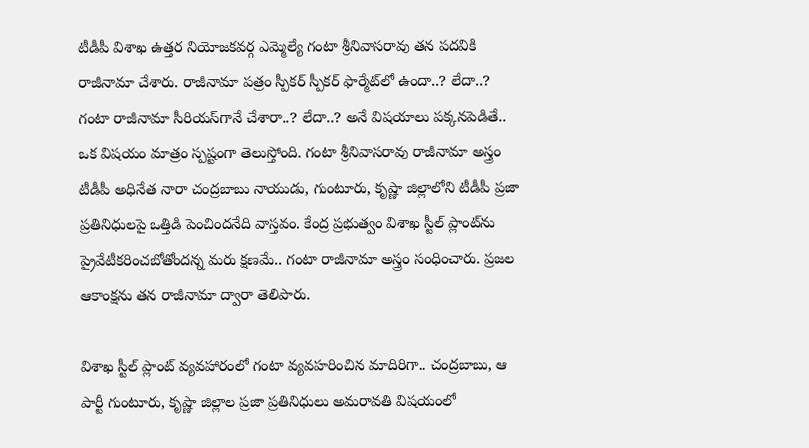టీడీపీ విశాఖ ఉత్తర నియోజకవర్గ ఎమ్మెల్యే గంటా శ్రీనివాసరావు తన పదవికి రాజీనామా చేశారు. రాజీనామా పత్రం స్పీకర్‌ స్పీకర్‌ ఫార్మేట్‌లో ఉందా..? లేదా..? గంటా రాజీనామా సీరియస్‌గానే చేశారా..? లేదా..? అనే విషయాలు పక్కనపెడితే.. ఒక విషయం మాత్రం స్పష్టంగా తెలుస్తోంది. గంటా శ్రీనివాసరావు రాజీనామా అస్త్రం టీడీపీ అధినేత నారా చంద్రబాబు నాయుడు, గుంటూరు, కృష్ణా జిల్లాలోని టీడీపీ ప్రజా ప్రతినిధులపై ఒత్తిడి పెంచిందనేది వాస్తవం. కేంద్ర ప్రభుత్వం విశాఖ స్టీల్‌ ప్లాంట్‌ను ప్రైవేటీకరించబోతోందన్న మరు క్షణమే.. గంటా రాజీనామా అస్త్రం సంధించారు. ప్రజల ఆకాంక్షను తన రాజీనామా ద్వారా తెలిపారు.

విశాఖ స్టీల్‌ ప్లాంట్‌ వ్యవహారంలో గంటా వ్యవహరించిన మాదిరిగా.. చంద్రబాబు, ఆ పార్టీ గుంటూరు, కృష్ణా జిల్లాల ప్రజా ప్రతినిధులు అమరావతి విషయంలో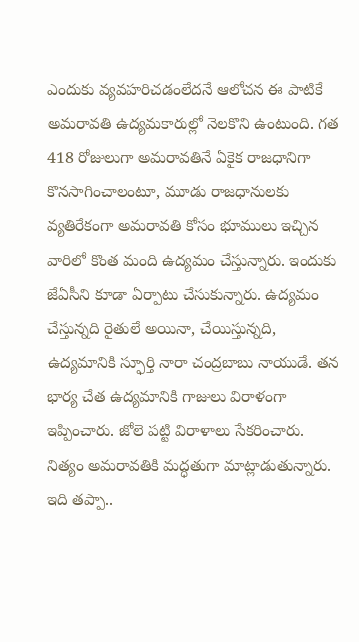ఎందుకు వ్యవహరిచడంలేదనే ఆలోచన ఈ పాటికే అమరావతి ఉద్యమకారుల్లో నెలకొని ఉంటుంది. గత 418 రోజులుగా అమరావతినే ఏకైక రాజధానిగా కొనసాగించాలంటూ, మూడు రాజధానులకు వ్యతిరేకంగా అమరావతి కోసం భూములు ఇచ్చిన వారిలో కొంత మంది ఉద్యమం చేస్తున్నారు. ఇందుకు జేఏసీని కూడా ఏర్పాటు చేసుకున్నారు. ఉద్యమం చేస్తున్నది రైతులే అయినా, చేయిస్తున్నది, ఉద్యమానికి స్ఫూర్తి నారా చంద్రబాబు నాయుడే. తన భార్య చేత ఉద్యమానికి గాజులు విరాళంగా ఇప్పించారు. జోలె పట్టి విరాళాలు సేకరించారు. నిత్యం అమరావతికి మద్ధతుగా మాట్లాడుతున్నారు. ఇది తప్పా..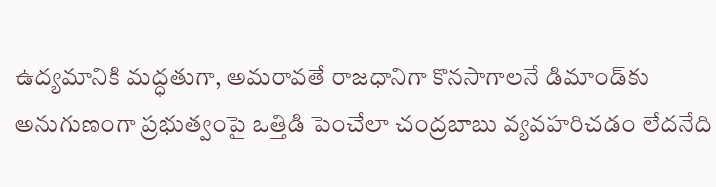ఉద్యమానికి మద్ధతుగా, అమరావతే రాజధానిగా కొనసాగాలనే డిమాండ్‌కు అనుగుణంగా ప్రభుత్వంపై ఒత్తిడి పెంచేలా చంద్రబాబు వ్యవహరిచడం లేదనేది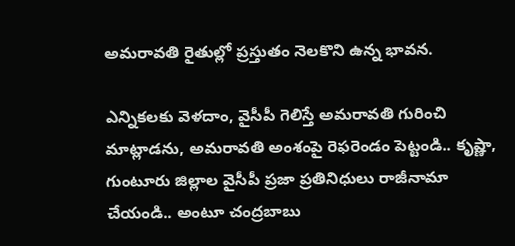అమరావతి రైతుల్లో ప్రస్తుతం నెలకొని ఉన్న భావన.

ఎన్నికలకు వెళదాం, వైసీపీ గెలిస్తే అమరావతి గురించి మాట్లాడను, అమరావతి అంశంపై రెఫరెండం పెట్టండి.. కృష్ణా, గుంటూరు జిల్లాల వైసీపీ ప్రజా ప్రతినిధులు రాజీనామా చేయండి.. అంటూ చంద్రబాబు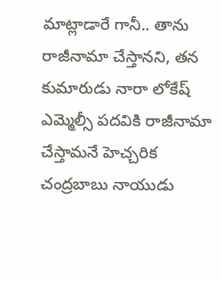మాట్లాడారే గానీ.. తాను రాజీనామా చేస్తానని, తన కుమారుడు నారా లోకేష్‌ ఎమ్మెల్సీ పదవికి రాజీనామా చేస్తామనే హెచ్చరిక చంద్రబాబు నాయుడు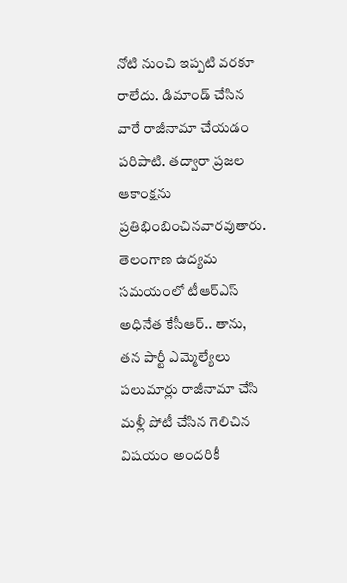నోటి నుంచి ఇప్పటి వరకూ రాలేదు. డిమాండ్‌ చేసిన వారే రాజీనామా చేయడం పరిపాటి. తద్వారా ప్రజల ఆకాంక్షను ప్రతిభింబించినవారవుతారు. తెలంగాణ ఉద్యమ సమయంలో టీఆర్‌ఎస్‌ అధినేత కేసీఆర్‌.. తాను, తన పార్టీ ఎమ్మెల్యేలు పలుమార్లు రాజీనామా చేసి మళ్లీ పోటీ చేసిన గెలిచిన విషయం అందరికీ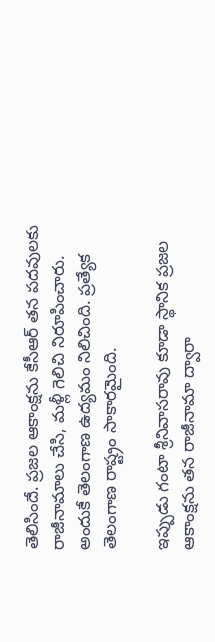తెలిసిందే. ప్రజల ఆకాంక్షను కేసీఆర్‌ తన పదవులకు రాజీనామాలు చేసి, మళ్లీ గెలిచి నిరూపించారు. అందుకే తెలంగాణ ఉద్యమం నిలిచింది. ప్రత్యేక తెలంగాణ రాష్ట్రం సాకారమైంది.

ఇప్పుడు గంటా శ్రీనివాసరావు కూడా స్థానిక ప్రజల ఆకాంక్షను తన రాజీనామా ద్వారా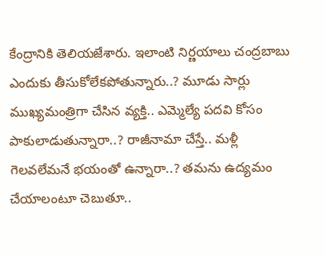కేంద్రానికి తెలియజేశారు. ఇలాంటి నిర్ణయాలు చంద్రబాబు ఎందుకు తీసుకోలేకపోతున్నారు..? మూడు సార్లు ముఖ్యమంత్రిగా చేసిన వ్యక్తి.. ఎమ్మెల్యే పదవి కోసం పాకులాడుతున్నారా..? రాజీనామా చేస్తే.. మళ్లీ గెలవలేమనే భయంతో ఉన్నారా..? తమను ఉద్యమం చేయాలంటూ చెబుతూ..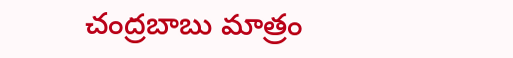చంద్రబాబు మాత్రం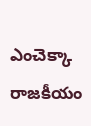ఎంచెక్కా రాజకీయం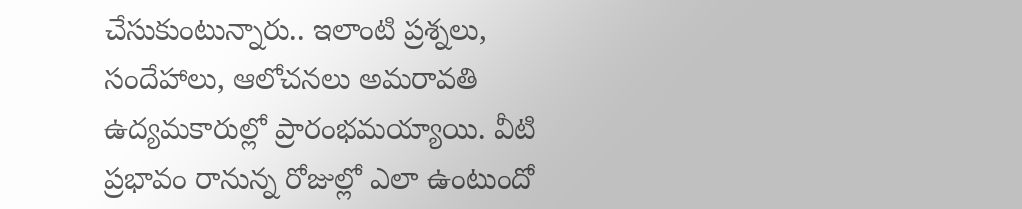చేసుకుంటున్నారు.. ఇలాంటి ప్రశ్నలు, సందేహాలు, ఆలోచనలు అమరావతి ఉద్యమకారుల్లో ప్రారంభమయ్యాయి. వీటి ప్రభావం రానున్న రోజుల్లో ఎలా ఉంటుందో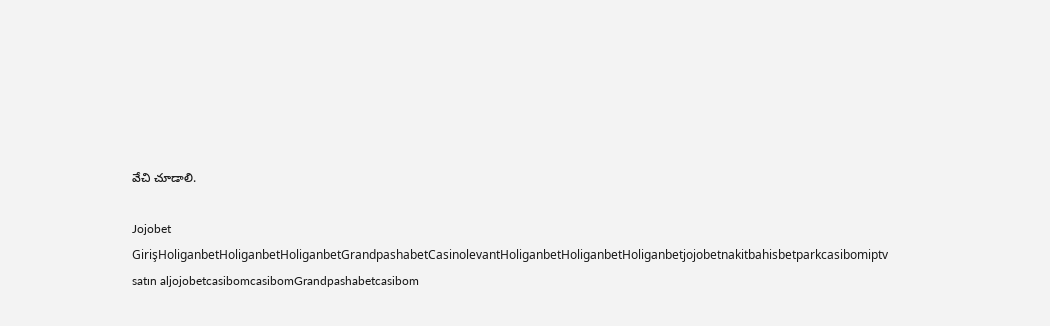వేచి చూడాలి.

Jojobet GirişHoliganbetHoliganbetHoliganbetGrandpashabetCasinolevantHoliganbetHoliganbetHoliganbetjojobetnakitbahisbetparkcasibomiptv satın aljojobetcasibomcasibomGrandpashabetcasibom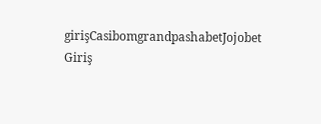girişCasibomgrandpashabetJojobet Giriş